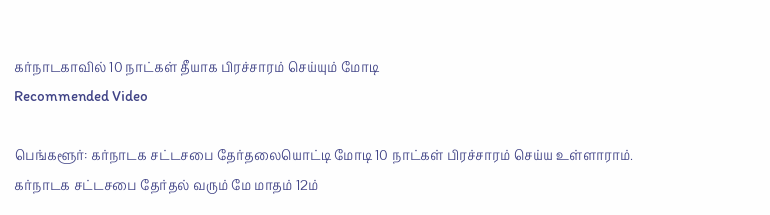கர்நாடகாவில் 10 நாட்கள் தீயாக பிரச்சாரம் செய்யும் மோடி
Recommended Video

பெங்களூர்: கர்நாடக சட்டசபை தேர்தலையொட்டி மோடி 10 நாட்கள் பிரச்சாரம் செய்ய உள்ளாராம்.
கர்நாடக சட்டசபை தேர்தல் வரும் மே மாதம் 12ம்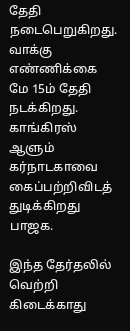தேதி நடைபெறுகிறது. வாக்கு எண்ணிக்கை மே 15ம் தேதி நடக்கிறது. காங்கிரஸ் ஆளும் கர்நாடகாவை கைப்பற்றிவிடத் துடிக்கிறது பாஜக.

இந்த தேர்தலில் வெற்றி கிடைக்காது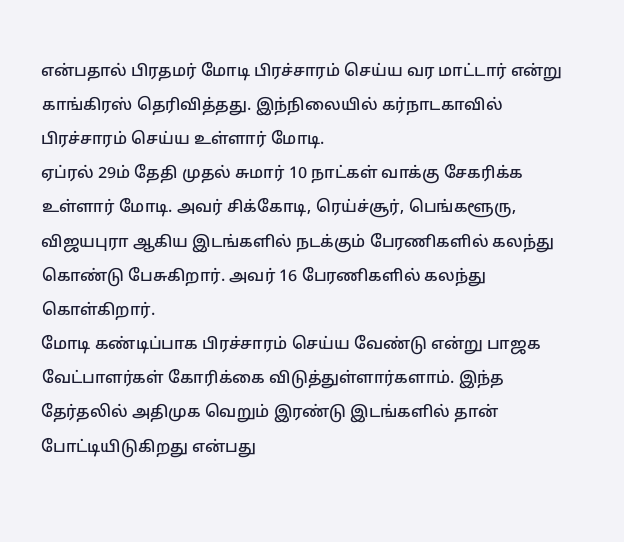என்பதால் பிரதமர் மோடி பிரச்சாரம் செய்ய வர மாட்டார் என்று காங்கிரஸ் தெரிவித்தது. இந்நிலையில் கர்நாடகாவில் பிரச்சாரம் செய்ய உள்ளார் மோடி.
ஏப்ரல் 29ம் தேதி முதல் சுமார் 10 நாட்கள் வாக்கு சேகரிக்க உள்ளார் மோடி. அவர் சிக்கோடி, ரெய்ச்சூர், பெங்களூரு, விஜயபுரா ஆகிய இடங்களில் நடக்கும் பேரணிகளில் கலந்து கொண்டு பேசுகிறார். அவர் 16 பேரணிகளில் கலந்து கொள்கிறார்.
மோடி கண்டிப்பாக பிரச்சாரம் செய்ய வேண்டு என்று பாஜக வேட்பாளர்கள் கோரிக்கை விடுத்துள்ளார்களாம். இந்த தேர்தலில் அதிமுக வெறும் இரண்டு இடங்களில் தான் போட்டியிடுகிறது என்பது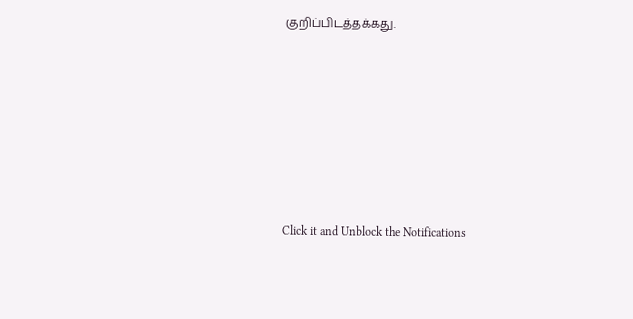குறிப்பிடத்தக்கது.












Click it and Unblock the Notifications